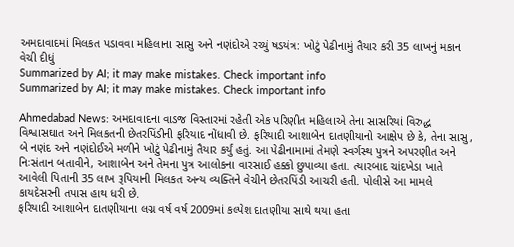અમદાવાદમાં મિલકત પડાવવા મહિલાના સાસુ અને નણંદોએ રચ્યું ષડયંત્ર: ખોટું પેઢીનામું તૈયાર કરી 35 લાખનું મકાન વેચી દીધું
Summarized by AI; it may make mistakes. Check important info
Summarized by AI; it may make mistakes. Check important info

Ahmedabad News: અમદાવાદના વાડજ વિસ્તારમાં રહેતી એક પરિણીત મહિલાએ તેના સાસરિયાં વિરુદ્ધ વિશ્વાસઘાત અને મિલકતની છેતરપિંડીની ફરિયાદ નોંધાવી છે. ફરિયાદી આશાબેન દાતણીયાનો આક્ષેપ છે કે, તેના સાસુ, બે નણંદ અને નણંદોઈએ મળીને ખોટું પેઢીનામું તૈયાર કર્યું હતું. આ પેઢીનામામાં તેમણે સ્વર્ગસ્થ પુત્રને અપરણીત અને નિઃસંતાન બતાવીને, આશાબેન અને તેમના પુત્ર આલોકના વારસાઈ હક્કો છુપાવ્યા હતા. ત્યારબાદ ચાંદખેડા ખાતે આવેલી પિતાની 35 લાખ રૂપિયાની મિલકત અન્ય વ્યક્તિને વેચીને છેતરપિંડી આચરી હતી. પોલીસે આ મામલે કાયદેસરની તપાસ હાથ ધરી છે.
ફરિયાદી આશાબેન દાતણીયાના લગ્ન વર્ષ વર્ષ 2009માં કલ્પેશ દાતણીયા સાથે થયા હતા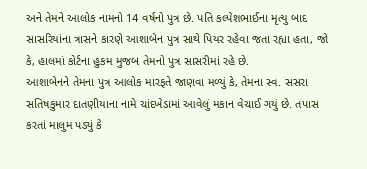અને તેમને આલોક નામનો 14 વર્ષનો પુત્ર છે. પતિ કલ્પેશભાઈના મૃત્યુ બાદ સાસરિયાંના ત્રાસને કારણે આશાબેન પુત્ર સાથે પિયર રહેવા જતા રહ્યા હતા, જો કે, હાલમાં કોર્ટના હુકમ મુજબ તેમનો પુત્ર સાસરીમાં રહે છે.
આશાબેનને તેમના પુત્ર આલોક મારફતે જાણવા મળ્યું કે, તેમના સ્વ. સસરા સતિષકુમાર દાતણીયાના નામે ચાંદખેડામાં આવેલું મકાન વેચાઈ ગયું છે. તપાસ કરતાં માલુમ પડ્યું કે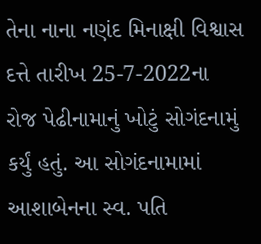તેના નાના નણંદ મિનાક્ષી વિશ્વાસ દત્તે તારીખ 25-7-2022ના રોજ પેઢીનામાનું ખોટું સોગંદનામું કર્યું હતું. આ સોગંદનામામાં આશાબેનના સ્વ. પતિ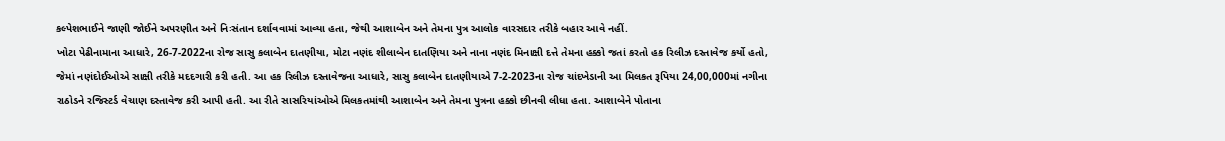કલ્પેશભાઈને જાણી જોઈને અપરણીત અને નિઃસંતાન દર્શાવવામાં આવ્યા હતા, જેથી આશાબેન અને તેમના પુત્ર આલોક વારસદાર તરીકે બહાર આવે નહીં.
ખોટા પેઢીનામાના આધારે, 26-7-2022ના રોજ સાસુ કલાબેન દાતણીયા, મોટા નણંદ શીલાબેન દાતણિયા અને નાના નણંદ મિનાક્ષી દત્તે તેમના હક્કો જતાં કરતો હક રિલીઝ દસ્તાવેજ કર્યો હતો, જેમાં નણંદોઈઓએ સાક્ષી તરીકે મદદગારી કરી હતી. આ હક રિલીઝ દસ્તાવેજના આધારે, સાસુ કલાબેન દાતણીયાએ 7-2-2023ના રોજ ચાંદખેડાની આ મિલકત રૂપિયા 24,00,000માં નગીના રાઠોડને રજિસ્ટર્ડ વેચાણ દસ્તાવેજ કરી આપી હતી. આ રીતે સાસરિયાંઓએ મિલકતમાંથી આશાબેન અને તેમના પુત્રના હક્કો છીનવી લીધા હતા. આશાબેને પોતાના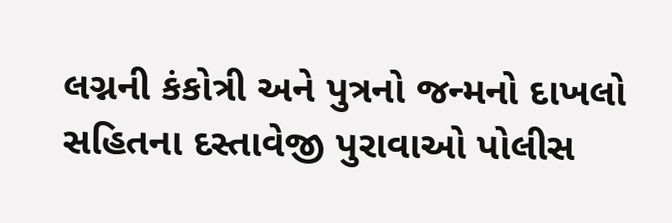લગ્નની કંકોત્રી અને પુત્રનો જન્મનો દાખલો સહિતના દસ્તાવેજી પુરાવાઓ પોલીસ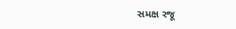સમક્ષ રજૂ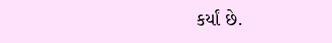કર્યાં છે.